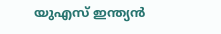യുഎസ് ഇന്ത്യൻ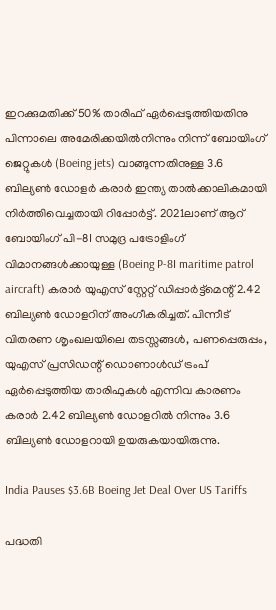ഇറക്കുമതിക്ക് 50% താരിഫ് ഏർപ്പെടുത്തിയതിനു പിന്നാലെ അമേരിക്കയിൽനിന്നും നിന്ന് ബോയിംഗ് ജെറ്റുകൾ (Boeing jets) വാങ്ങുന്നതിനുള്ള 3.6 ബില്യൺ ഡോളർ കരാർ ഇന്ത്യ താൽക്കാലികമായി നിർത്തിവെച്ചതായി റിപ്പോർട്ട്. 2021ലാണ് ആറ് ബോയിംഗ് പി-8I സമുദ്ര പട്രോളിംഗ് വിമാനങ്ങൾക്കായുള്ള (Boeing P-8I maritime patrol aircraft) കരാർ യുഎസ് സ്റ്റേറ്റ് ഡിപ്പാർട്ട്മെന്റ് 2.42 ബില്യൺ ഡോളറിന് അംഗീകരിച്ചത്. പിന്നീട് വിതരണ ശൃംഖലയിലെ തടസ്സങ്ങൾ, പണപ്പെരുപ്പം, യുഎസ് പ്രസിഡന്റ് ഡൊണാൾഡ് ട്രംപ് ഏർപ്പെടുത്തിയ താരിഫുകൾ എന്നിവ കാരണം കരാർ 2.42 ബില്യൺ ഡോളറിൽ നിന്നും 3.6 ബില്യൺ ഡോളറായി ഉയരുകയായിരുന്നു.

India Pauses $3.6B Boeing Jet Deal Over US Tariffs

പദ്ധതി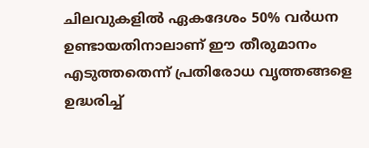ചിലവുകളിൽ ഏകദേശം 50% വർധന ഉണ്ടായതിനാലാണ് ഈ തീരുമാനം എടുത്തതെന്ന് പ്രതിരോധ വൃത്തങ്ങളെ ഉദ്ധരിച്ച്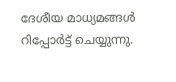ദേശീയ മാധ്യമങ്ങൾ റിപ്പോർട്ട് ചെയ്യുന്നു.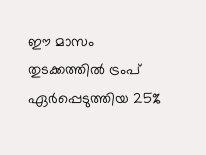ഈ മാസം തുടക്കത്തിൽ ട്രംപ് ഏർപ്പെടുത്തിയ 25%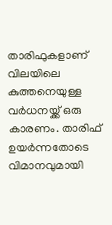താരിഫുകളാണ് വിലയിലെ കുത്തനെയുള്ള വർധനയ്ക്ക് ഒരു കാരണം. താരിഫ് ഉയർന്നതോടെ വിമാനവുമായി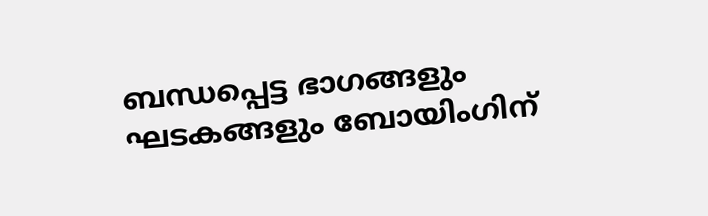ബന്ധപ്പെട്ട ഭാഗങ്ങളും ഘടകങ്ങളും ബോയിംഗിന്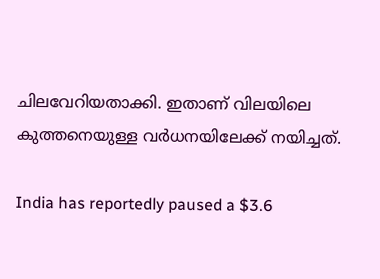ചിലവേറിയതാക്കി. ഇതാണ് വിലയിലെ കുത്തനെയുള്ള വർധനയിലേക്ക് നയിച്ചത്.

India has reportedly paused a $3.6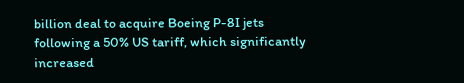billion deal to acquire Boeing P-8I jets following a 50% US tariff, which significantly increased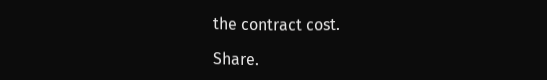the contract cost.

Share.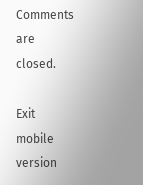Comments are closed.

Exit mobile version